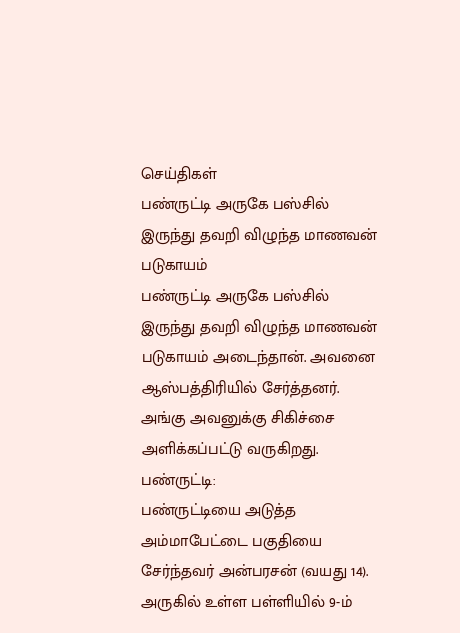செய்திகள்
பண்ருட்டி அருகே பஸ்சில் இருந்து தவறி விழுந்த மாணவன் படுகாயம்
பண்ருட்டி அருகே பஸ்சில் இருந்து தவறி விழுந்த மாணவன் படுகாயம் அடைந்தான். அவனை ஆஸ்பத்திரியில் சேர்த்தனர். அங்கு அவனுக்கு சிகிச்சை அளிக்கப்பட்டு வருகிறது.
பண்ருட்டி:
பண்ருட்டியை அடுத்த அம்மாபேட்டை பகுதியை சேர்ந்தவர் அன்பரசன் (வயது 14). அருகில் உள்ள பள்ளியில் 9-ம்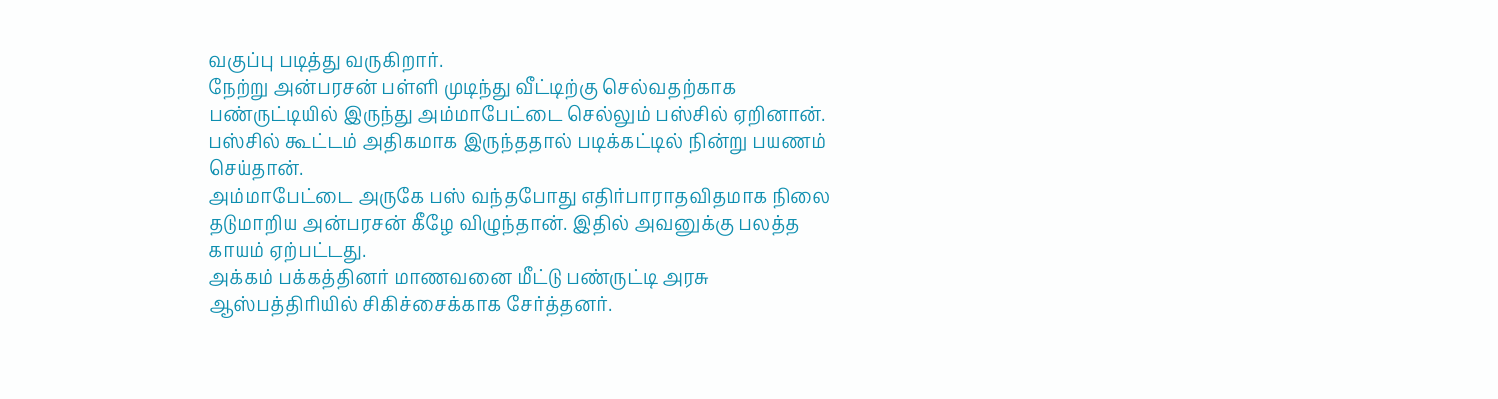வகுப்பு படித்து வருகிறார்.
நேற்று அன்பரசன் பள்ளி முடிந்து வீட்டிற்கு செல்வதற்காக பண்ருட்டியில் இருந்து அம்மாபேட்டை செல்லும் பஸ்சில் ஏறினான். பஸ்சில் கூட்டம் அதிகமாக இருந்ததால் படிக்கட்டில் நின்று பயணம் செய்தான்.
அம்மாபேட்டை அருகே பஸ் வந்தபோது எதிர்பாராதவிதமாக நிலை தடுமாறிய அன்பரசன் கீழே விழுந்தான். இதில் அவனுக்கு பலத்த காயம் ஏற்பட்டது.
அக்கம் பக்கத்தினர் மாணவனை மீட்டு பண்ருட்டி அரசு ஆஸ்பத்திரியில் சிகிச்சைக்காக சேர்த்தனர்.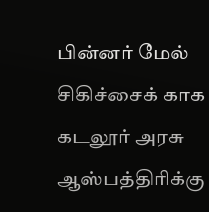பின்னர் மேல் சிகிச்சைக் காக கடலூர் அரசு ஆஸ்பத்திரிக்கு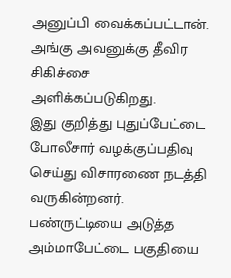அனுப்பி வைக்கப்பட்டான். அங்கு அவனுக்கு தீவிர சிகிச்சை அளிக்கப்படுகிறது.
இது குறித்து புதுப்பேட்டை போலீசார் வழக்குப்பதிவு செய்து விசாரணை நடத்தி வருகின்றனர்.
பண்ருட்டியை அடுத்த அம்மாபேட்டை பகுதியை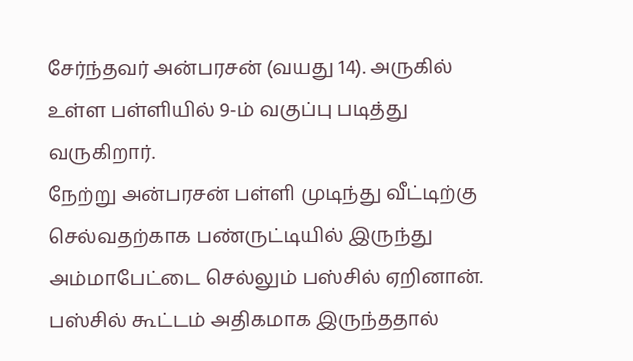சேர்ந்தவர் அன்பரசன் (வயது 14). அருகில் உள்ள பள்ளியில் 9-ம் வகுப்பு படித்து வருகிறார்.
நேற்று அன்பரசன் பள்ளி முடிந்து வீட்டிற்கு செல்வதற்காக பண்ருட்டியில் இருந்து அம்மாபேட்டை செல்லும் பஸ்சில் ஏறினான். பஸ்சில் கூட்டம் அதிகமாக இருந்ததால்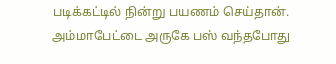படிக்கட்டில் நின்று பயணம் செய்தான்.
அம்மாபேட்டை அருகே பஸ் வந்தபோது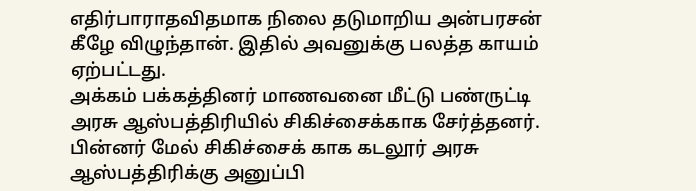எதிர்பாராதவிதமாக நிலை தடுமாறிய அன்பரசன் கீழே விழுந்தான். இதில் அவனுக்கு பலத்த காயம் ஏற்பட்டது.
அக்கம் பக்கத்தினர் மாணவனை மீட்டு பண்ருட்டி அரசு ஆஸ்பத்திரியில் சிகிச்சைக்காக சேர்த்தனர். பின்னர் மேல் சிகிச்சைக் காக கடலூர் அரசு ஆஸ்பத்திரிக்கு அனுப்பி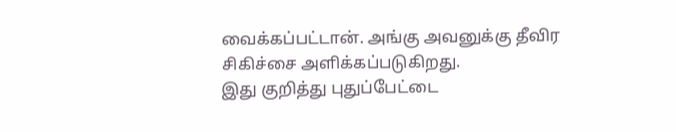வைக்கப்பட்டான். அங்கு அவனுக்கு தீவிர சிகிச்சை அளிக்கப்படுகிறது.
இது குறித்து புதுப்பேட்டை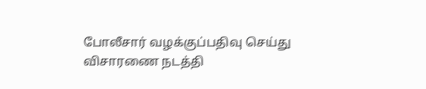போலீசார் வழக்குப்பதிவு செய்து விசாரணை நடத்தி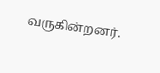வருகின்றனர்.